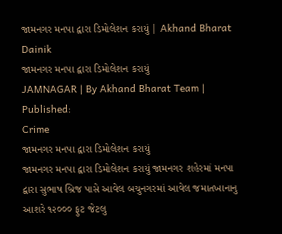જામનગર મનપા દ્વારા ડિમોલેશન કરાયું | Akhand Bharat Dainik
જામનગર મનપા દ્વારા ડિમોલેશન કરાયું
JAMNAGAR | By Akhand Bharat Team | Published:
Crime
જામનગર મનપા દ્વારા ડિમોલેશન કરાયું
જામનગર મનપા દ્વારા ડિમોલેશન કરાયું જામનગર શહેરમાં મનપા દ્વારા સુભાષ બ્રિજ પાસે આવેલ બચુનગરમાં આવેલ જમાતખાનાનુ આશરે ૧૨૦૦૦ ફુટ જેટલુ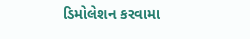ડિમોલેશન કરવામા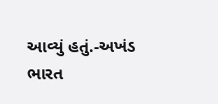આવ્યું હતું.-અખંડ ભારત